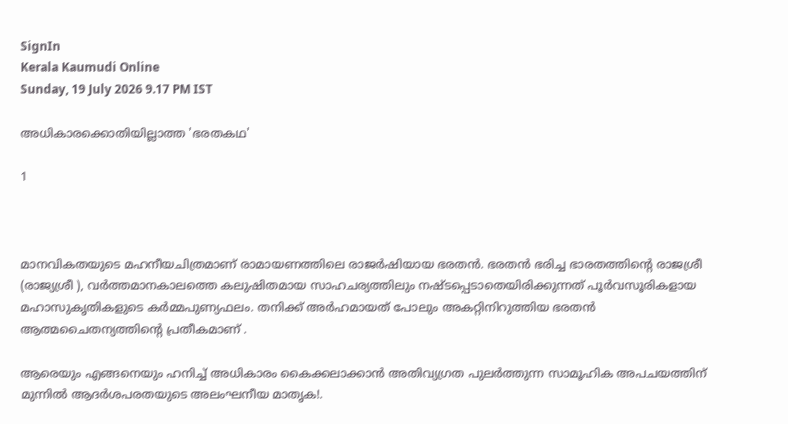SignIn
Kerala Kaumudi Online
Sunday, 19 July 2026 9.17 PM IST

അധികാരക്കൊതിയില്ലാത്ത 'ഭരതകഥ'

1



മാനവികതയുടെ മഹനീയചിത്രമാണ് രാമായണത്തിലെ രാജർഷിയായ ഭരതൻ. ഭരതൻ ഭരിച്ച ഭാരതത്തിന്റെ രാജശ്രീ (രാജ്യശ്രീ ), വർത്തമാനകാലത്തെ കലുഷിതമായ സാഹചര്യത്തിലും നഷ്ടപ്പെടാതെയിരിക്കുന്നത് പൂർവസൂരികളായ മഹാസുകൃതികളുടെ കർമ്മപുണ്യഫലം. തനിക്ക് അർഹമായത് പോലും അകറ്റിനിറുത്തിയ ഭരതൻ ആത്മചൈതന്യത്തിന്റെ പ്രതീകമാണ് .

ആരെയും എങ്ങനെയും ഹനിച്ച് അധികാരം കൈക്കലാക്കാൻ അതിവ്യഗ്രത പുലർത്തുന്ന സാമൂഹിക അപചയത്തിന് മുന്നിൽ ആദർശപരതയുടെ അലംഘനീയ മാതൃക!.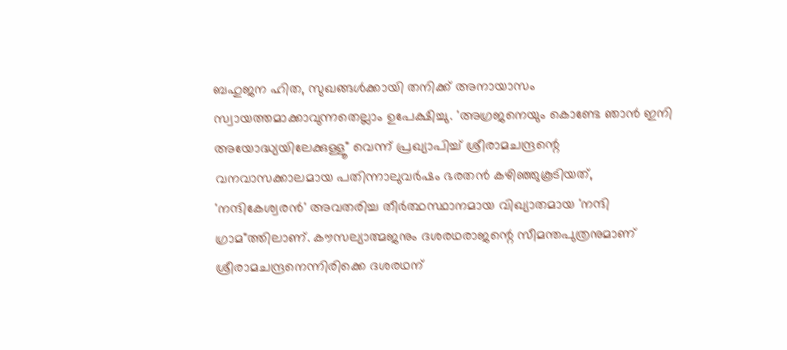ബഹുജന ഹിത, സുഖങ്ങൾക്കായി തനിക്ക് അനായാസം സ്വായത്തമാക്കാവുന്നതെല്ലാം ഉപേക്ഷിച്ചു. 'അഗ്രജനെയും കൊണ്ടേ ഞാൻ ഇനി അയോദ്ധ്യയിലേക്കുള്ളൂ" വെന്ന് പ്രഖ്യാപിച്ച് ശ്രീരാമചന്ദ്രന്റെ വനവാസക്കാലമായ പതിന്നാലുവർഷം ഭരതൻ കഴിഞ്ഞുകൂടിയത്, 'നന്ദികേശ്വരൻ' അവതരിച്ച തീർത്ഥസ്ഥാനമായ വിഖ്യാതമായ 'നന്ദി ഗ്രാമ"ത്തിലാണ്. കൗസല്യാത്മജനും ദശരഥരാജന്റെ സീമന്തപുത്രനുമാണ് ശ്രീരാമചന്ദ്രനെന്നിരിക്കെ ദശരഥന്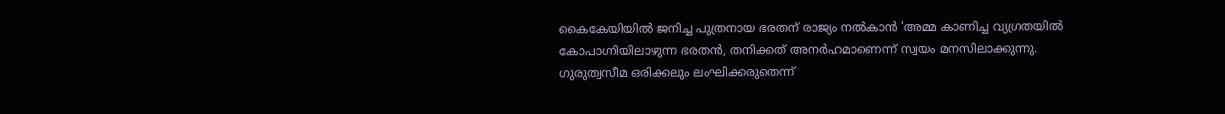കൈകേയിയിൽ ജനിച്ച പുത്രനായ ഭരതന് രാജ്യം നൽകാൻ 'അമ്മ കാണിച്ച വ്യഗ്രതയിൽ കോപാഗ്നിയിലാഴുന്ന ഭരതൻ, തനിക്കത് അനർഹമാണെന്ന് സ്വയം മനസിലാക്കുന്നു. ഗുരുത്വസീമ ഒരിക്കലും ലംഘിക്കരുതെന്ന്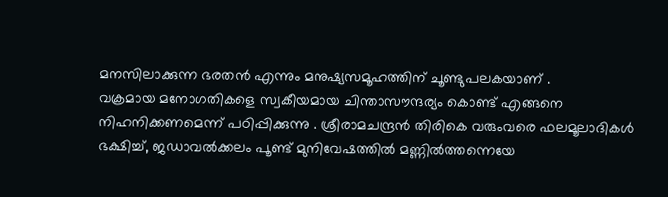മനസിലാക്കുന്ന ഭരതൻ എന്നും മനുഷ്യസമൂഹത്തിന് ചൂണ്ടുപലകയാണ് .
വക്രമായ മനോഗതികളെ സ്വകീയമായ ചിന്താസൗന്ദര്യം കൊണ്ട് എങ്ങനെ നിഹനിക്കണമെന്ന് പഠിപ്പിക്കുന്നു . ശ്രീരാമചന്ദ്രൻ തിരികെ വരുംവരെ ഫലമൂലാദികൾ ഭക്ഷിച്ച്, ജഡാവൽക്കലം പൂണ്ട് മുനിവേഷത്തിൽ മണ്ണിൽത്തന്നെയേ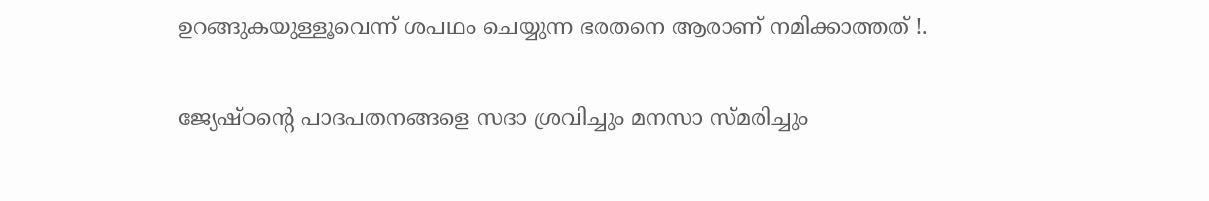ഉറങ്ങുകയുള്ളൂവെന്ന് ശപഥം ചെയ്യുന്ന ഭരതനെ ആരാണ് നമിക്കാത്തത് !.

ജ്യേഷ്ഠന്റെ പാദപതനങ്ങളെ സദാ ശ്രവിച്ചും മനസാ സ്മരിച്ചും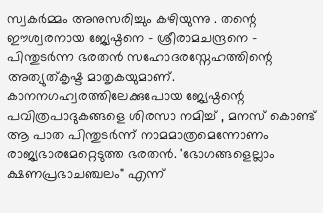സ്വകർമ്മം അനുസരിച്ചും കഴിയുന്നു . തന്റെ ഈശ്വരനായ ജ്യേഷ്ഠനെ - ശ്രീരാമചന്ദ്രനെ - പിന്തുടർന്ന ഭരതൻ സഹോദരസ്നേഹത്തിന്റെ അത്യുത്കൃഷ്ട മാതൃകയുമാണ്. കാനനഗഹ്വരത്തിലേക്കുപോയ ജ്യേഷ്ഠന്റെ പവിത്രപാദുകങ്ങളെ ശിരസാ നമിച്ച് , മനസ് കൊണ്ട് ആ പാത പിന്തുടർന്ന് നാമമാത്രമെന്നോണം രാജ്യഭാരമേറ്റെടുത്ത ഭരതൻ. 'ഭോഗങ്ങളെല്ലാം ക്ഷണപ്രഭാചഞ്ചലം" എന്ന്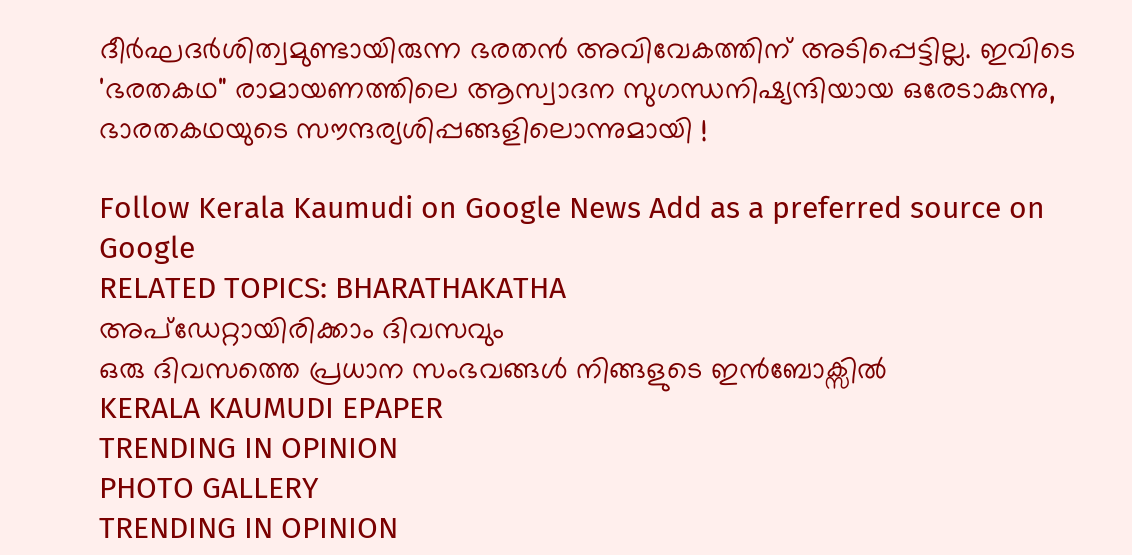ദീർഘദർശിത്വമുണ്ടായിരുന്ന ഭരതൻ അവിവേകത്തിന് അടിപ്പെട്ടില്ല. ഇവിടെ 'ഭരതകഥ" രാമായണത്തിലെ ആസ്വാദന സുഗന്ധനിഷ്യന്ദിയായ ഒരേടാകുന്നു, ഭാരതകഥയുടെ സൗന്ദര്യശിപ്പങ്ങളിലൊന്നുമായി !

Follow Kerala Kaumudi on Google News Add as a preferred source on Google
RELATED TOPICS: BHARATHAKATHA
അപ്ഡേറ്റായിരിക്കാം ദിവസവും
ഒരു ദിവസത്തെ പ്രധാന സംഭവങ്ങൾ നിങ്ങളുടെ ഇൻബോക്സിൽ
KERALA KAUMUDI EPAPER
TRENDING IN OPINION
PHOTO GALLERY
TRENDING IN OPINION